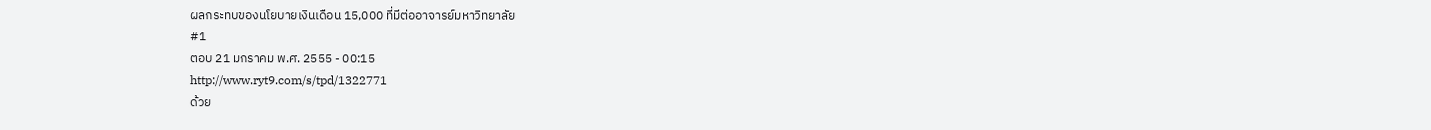ผลกระทบของนโยบายเงินเดือน 15,000 ที่มีต่ออาจารย์มหาวิทยาลัย
#1
ตอบ 21 มกราคม พ.ศ. 2555 - 00:15
http://www.ryt9.com/s/tpd/1322771
ด้วย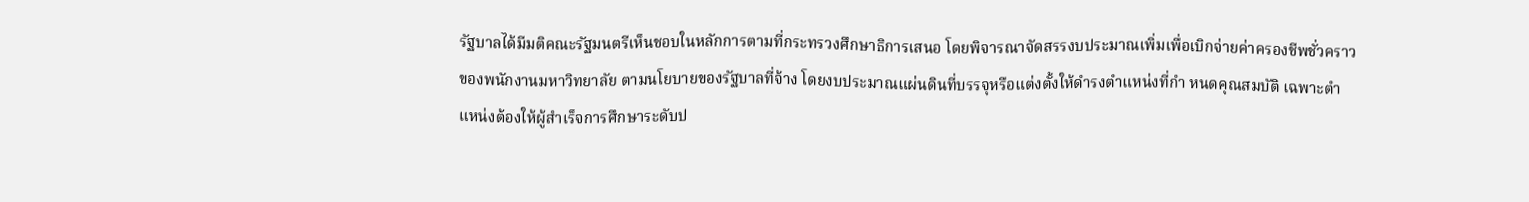รัฐบาลได้มีมติคณะรัฐมนตรีเห็นชอบในหลักการตามที่กระทรวงศึกษาธิการเสนอ โดยพิจารณาจัดสรรงบประมาณเพิ่มเพื่อเบิกจ่ายค่าครองชีพชั่วคราวของพนักงานมหาวิทยาลัย ตามนโยบายของรัฐบาลที่จ้าง โดยงบประมาณแผ่นดินที่บรรจุหรือแต่งตั้งให้ดำรงตำแหน่งที่กำ หนดคุณสมบัติ เฉพาะตำแหน่งต้องให้ผู้สำเร็จการศึกษาระดับป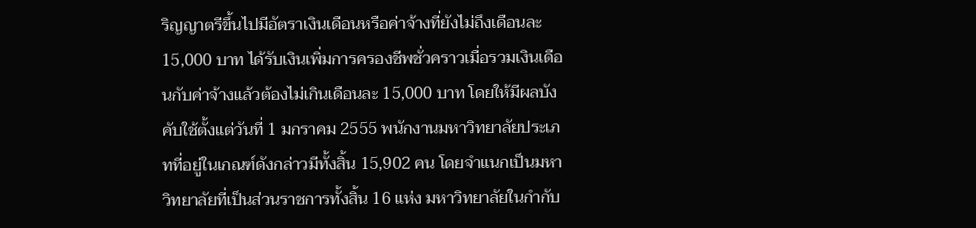ริญญาตรีขึ้นไปมีอัตราเงินเดือนหรือค่าจ้างที่ยังไม่ถึงเดือนละ 15,000 บาท ได้รับเงินเพิ่มการครองชีพชั่วคราวเมื่อรวมเงินเดือนกับค่าจ้างแล้วต้องไม่เกินเดือนละ 15,000 บาท โดยให้มีผลบังคับใช้ตั้งแต่วันที่ 1 มกราคม 2555 พนักงานมหาวิทยาลัยประเภทที่อยู่ในเกณฑ์ดังกล่าวมีทั้งสิ้น 15,902 คน โดยจำแนกเป็นมหาวิทยาลัยที่เป็นส่วนราชการทั้งสิ้น 16 แห่ง มหาวิทยาลัยในกำกับ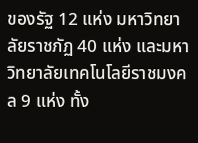ของรัฐ 12 แห่ง มหาวิทยาลัยราชภัฏ 40 แห่ง และมหาวิทยาลัยเทคโนโลยีราชมงคล 9 แห่ง ทั้ง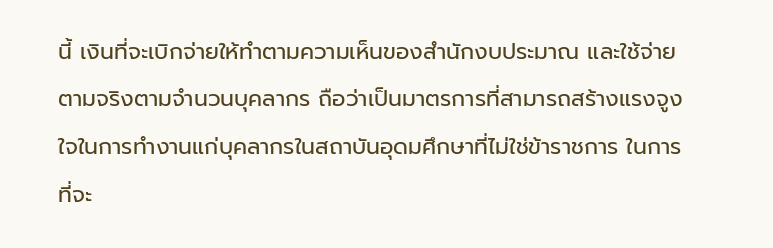นี้ เงินที่จะเบิกจ่ายให้ทำตามความเห็นของสำนักงบประมาณ และใช้จ่ายตามจริงตามจำนวนบุคลากร ถือว่าเป็นมาตรการที่สามารถสร้างแรงจูงใจในการทำงานแก่บุคลากรในสถาบันอุดมศึกษาที่ไม่ใช่ข้าราชการ ในการ ที่จะ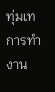ทุ่มเทการทำงาน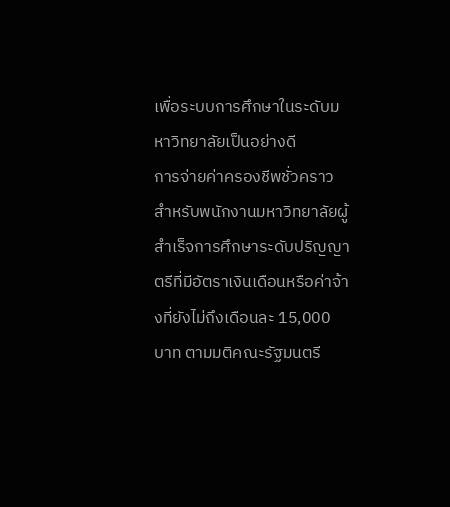เพื่อระบบการศึกษาในระดับมหาวิทยาลัยเป็นอย่างดี
การจ่ายค่าครองชีพชั่วคราวสำหรับพนักงานมหาวิทยาลัยผู้สำเร็จการศึกษาระดับปริญญาตรีที่มีอัตราเงินเดือนหรือค่าจ้างที่ยังไม่ถึงเดือนละ 15,000 บาท ตามมติคณะรัฐมนตรี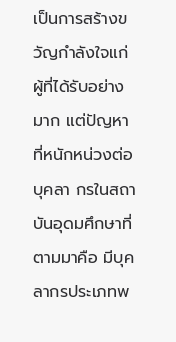เป็นการสร้างขวัญกำลังใจแก่ผู้ที่ได้รับอย่างมาก แต่ปัญหาที่หนักหน่วงต่อบุคลา กรในสถาบันอุดมศึกษาที่ตามมาคือ มีบุคลากรประเภทพ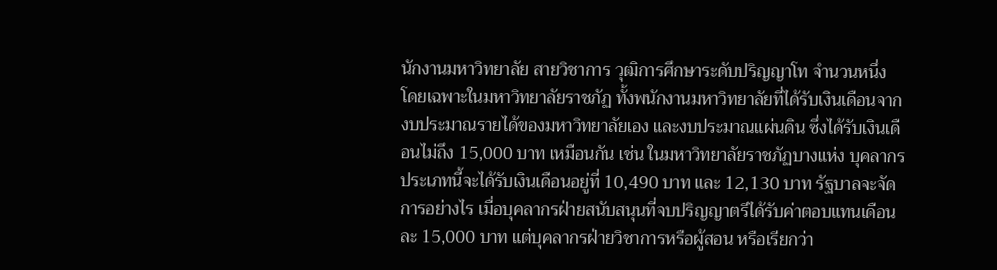นักงานมหาวิทยาลัย สายวิชาการ วุฒิการศึกษาระดับปริญญาโท จำนวนหนึ่ง โดยเฉพาะในมหาวิทยาลัยราชภัฏ ทั้งพนักงานมหาวิทยาลัยที่ได้รับเงินเดือนจากงบประมาณรายได้ของมหาวิทยาลัยเอง และงบประมาณแผ่นดิน ซึ่งได้รับเงินเดือนไม่ถึง 15,000 บาท เหมือนกัน เช่น ในมหาวิทยาลัยราชภัฏบางแห่ง บุคลากรประเภทนี้จะได้รับเงินเดือนอยู่ที่ 10,490 บาท และ 12,130 บาท รัฐบาลจะจัดการอย่างไร เมื่อบุคลากรฝ่ายสนับสนุนที่จบปริญญาตรีได้รับค่าตอบแทนเดือนละ 15,000 บาท แต่บุคลากรฝ่ายวิชาการหรือผู้สอน หรือเรียกว่า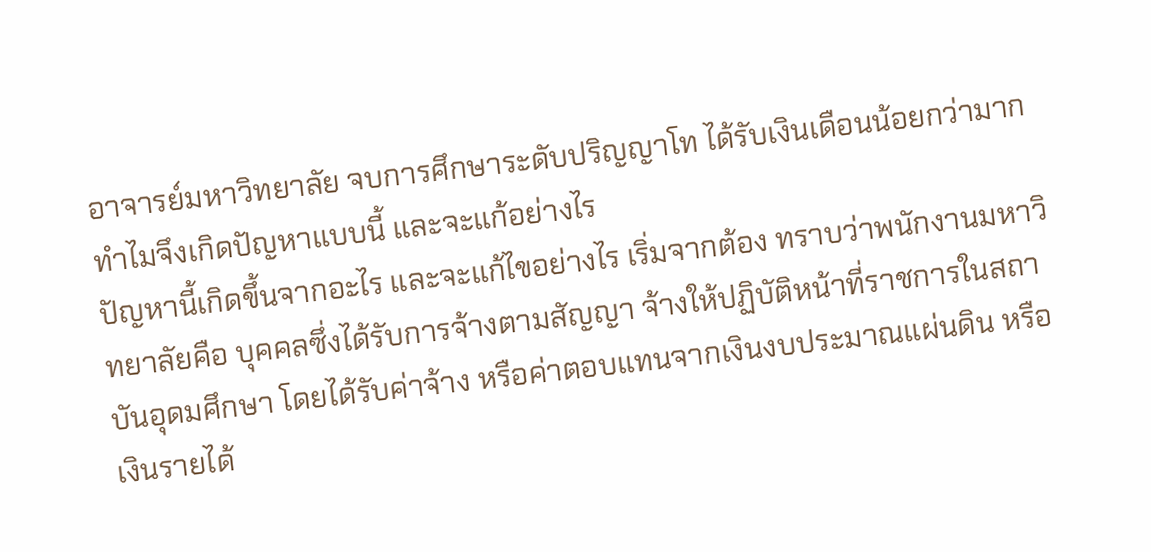อาจารย์มหาวิทยาลัย จบการศึกษาระดับปริญญาโท ได้รับเงินเดือนน้อยกว่ามาก ทำไมจึงเกิดปัญหาแบบนี้ และจะแก้อย่างไร
ปัญหานี้เกิดขึ้นจากอะไร และจะแก้ไขอย่างไร เริ่มจากต้อง ทราบว่าพนักงานมหาวิทยาลัยคือ บุคคลซึ่งได้รับการจ้างตามสัญญา จ้างให้ปฏิบัติหน้าที่ราชการในสถาบันอุดมศึกษา โดยได้รับค่าจ้าง หรือค่าตอบแทนจากเงินงบประมาณแผ่นดิน หรือเงินรายได้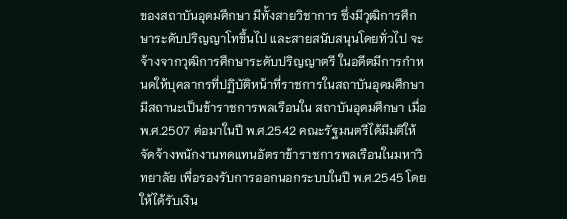ของสถาบันอุดมศึกษา มีทั้งสายวิชาการ ซึ่งมีวุฒิการศึกษาระดับปริญญาโทขึ้นไป และสายสนับสนุนโดยทั่วไป จะจ้างจากวุฒิการศึกษาระดับปริญญาตรี ในอดีตมีการกำหนดให้บุคลากรที่ปฏิบัติหน้าที่ราชการในสถาบันอุดมศึกษา มีสถานะเป็นข้าราชการพลเรือนใน สถาบันอุดมศึกษา เมื่อ พ.ศ.2507 ต่อมาในปี พ.ศ.2542 คณะรัฐมนตรีได้มีมติให้จัดจ้างพนักงานทดแทนอัตราข้าราชการพลเรือนในมหาวิทยาลัย เพื่อรองรับการออกนอกระบบในปี พ.ศ.2545 โดยให้ได้รับเงิน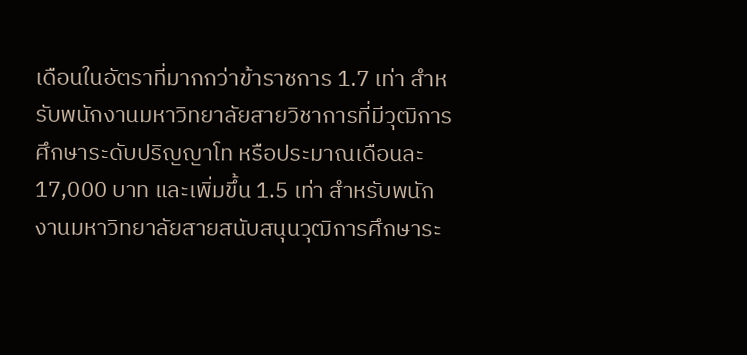เดือนในอัตราที่มากกว่าข้าราชการ 1.7 เท่า สำหรับพนักงานมหาวิทยาลัยสายวิชาการที่มีวุฒิการศึกษาระดับปริญญาโท หรือประมาณเดือนละ 17,000 บาท และเพิ่มขึ้น 1.5 เท่า สำหรับพนักงานมหาวิทยาลัยสายสนับสนุนวุฒิการศึกษาระ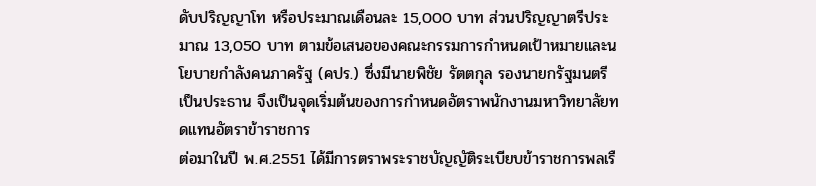ดับปริญญาโท หรือประมาณเดือนละ 15,000 บาท ส่วนปริญญาตรีประมาณ 13,050 บาท ตามข้อเสนอของคณะกรรมการกำหนดเป้าหมายและนโยบายกำลังคนภาครัฐ (คปร.) ซึ่งมีนายพิชัย รัตตกุล รองนายกรัฐมนตรี เป็นประธาน จึงเป็นจุดเริ่มต้นของการกำหนดอัตราพนักงานมหาวิทยาลัยทดแทนอัตราข้าราชการ
ต่อมาในปี พ.ศ.2551 ได้มีการตราพระราชบัญญัติระเบียบข้าราชการพลเรื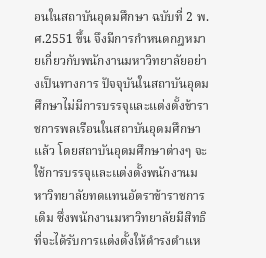อนในสถาบันอุดมศึกษา ฉบับที่ 2 พ.ศ.2551 ขึ้น จึงมีการกำหนดกฎหมายเกี่ยวกับพนักงานมหาวิทยาลัยอย่างเป็นทางการ ปัจจุบันในสถาบันอุดมศึกษาไม่มีการบรรจุและแต่งตั้งข้าราชการพลเรือนในสถาบันอุดมศึกษาแล้ว โดยสถาบันอุดมศึกษาต่างๆ จะใช้การบรรจุและแต่งตั้งพนักงานมหาวิทยาลัยทดแทนอัตราข้าราชการเดิม ซึ่งพนักงานมหาวิทยาลัยมีสิทธิที่จะได้รับการแต่งตั้งให้ดำรงตำแห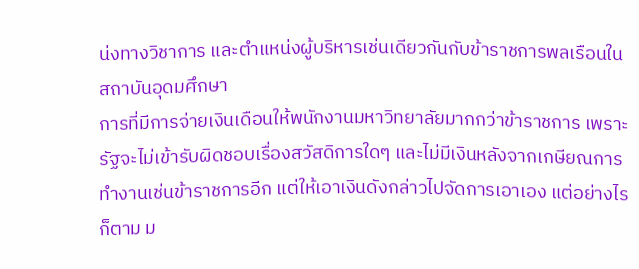น่งทางวิชาการ และตำแหน่งผู้บริหารเช่นเดียวกันกับข้าราชการพลเรือนในสถาบันอุดมศึกษา
การที่มีการจ่ายเงินเดือนให้พนักงานมหาวิทยาลัยมากกว่าข้าราชการ เพราะรัฐจะไม่เข้ารับผิดชอบเรื่องสวัสดิการใดๆ และไม่มีเงินหลังจากเกษียณการทำงานเช่นข้าราชการอีก แต่ให้เอาเงินดังกล่าวไปจัดการเอาเอง แต่อย่างไรก็ตาม ม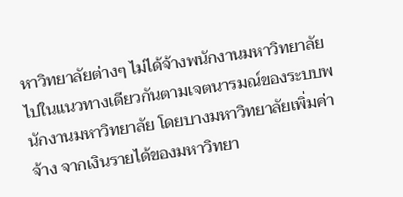หาวิทยาลัยต่างๆ ไม่ได้จ้างพนักงานมหาวิทยาลัยไปในแนวทางเดียวกันตามเจตนารมณ์ของระบบพนักงานมหาวิทยาลัย โดยบางมหาวิทยาลัยเพิ่มค่าจ้าง จากเงินรายได้ของมหาวิทยา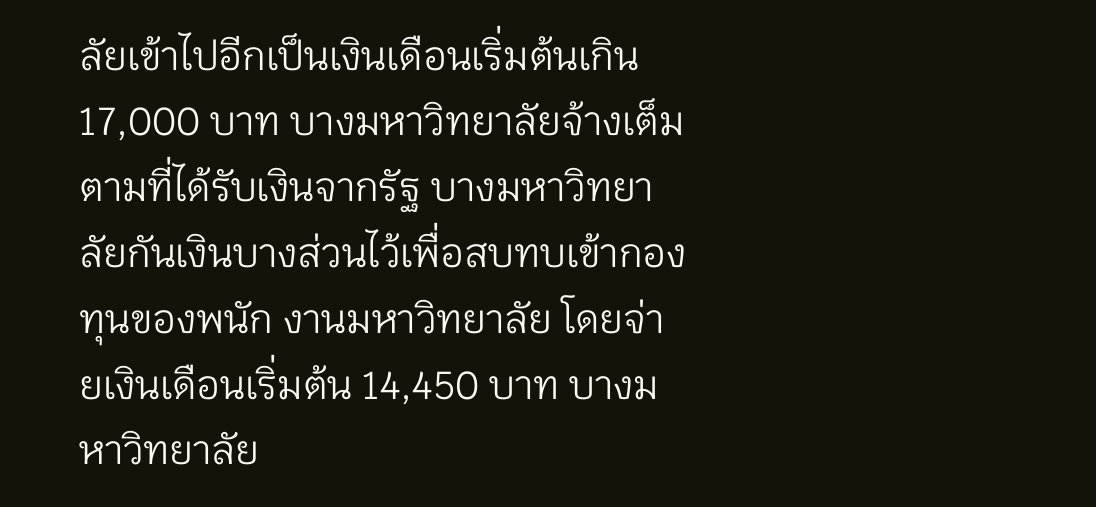ลัยเข้าไปอีกเป็นเงินเดือนเริ่มต้นเกิน 17,000 บาท บางมหาวิทยาลัยจ้างเต็มตามที่ได้รับเงินจากรัฐ บางมหาวิทยาลัยกันเงินบางส่วนไว้เพื่อสบทบเข้ากองทุนของพนัก งานมหาวิทยาลัย โดยจ่ายเงินเดือนเริ่มต้น 14,450 บาท บางมหาวิทยาลัย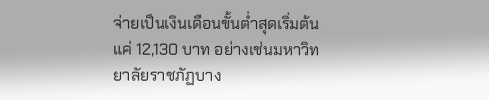จ่ายเป็นเงินเดือนขั้นต่ำสุดเริ่มต้นแค่ 12,130 บาท อย่างเช่นมหาวิทยาลัยราชภัฏบาง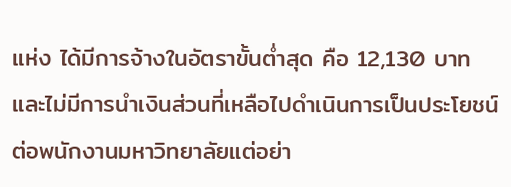แห่ง ได้มีการจ้างในอัตราขั้นต่ำสุด คือ 12,130 บาท และไม่มีการนำเงินส่วนที่เหลือไปดำเนินการเป็นประโยชน์ต่อพนักงานมหาวิทยาลัยแต่อย่า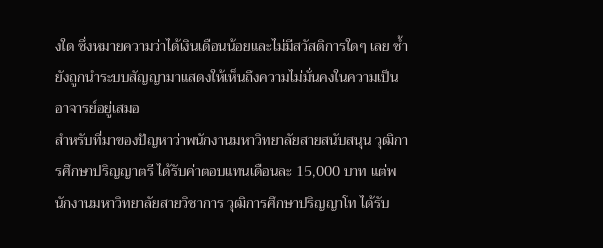งใด ซึ่งหมายความว่าได้เงินเดือนน้อยและไม่มีสวัสดิการใดๆ เลย ซ้ำยังถูกนำระบบสัญญามาแสดงให้เห็นถึงความไม่มั่นคงในความเป็นอาจารย์อยู่เสมอ
สำหรับที่มาของปัญหาว่าพนักงานมหาวิทยาลัยสายสนับสนุน วุฒิการศึกษาปริญญาตรี ได้รับค่าตอบแทนเดือนละ 15,000 บาท แต่พนักงานมหาวิทยาลัยสายวิชาการ วุฒิการศึกษาปริญญาโท ได้รับ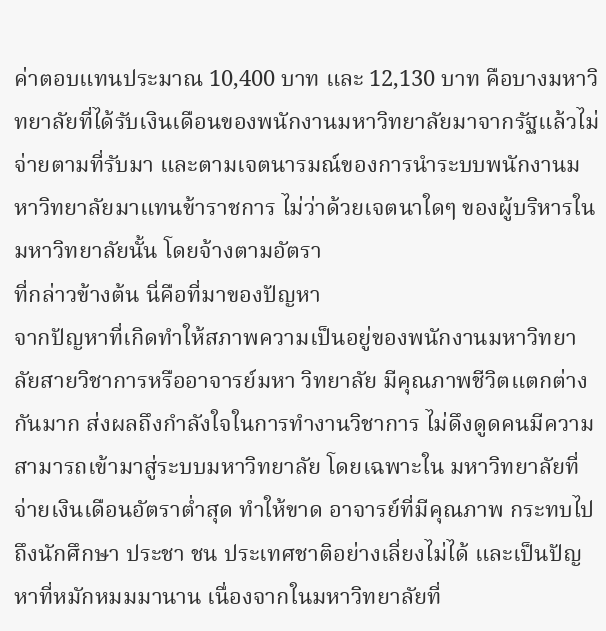ค่าตอบแทนประมาณ 10,400 บาท และ 12,130 บาท คือบางมหาวิทยาลัยที่ได้รับเงินเดือนของพนักงานมหาวิทยาลัยมาจากรัฐแล้วไม่จ่ายตามที่รับมา และตามเจตนารมณ์ของการนำระบบพนักงานมหาวิทยาลัยมาแทนข้าราชการ ไม่ว่าด้วยเจตนาใดๆ ของผู้บริหารในมหาวิทยาลัยนั้น โดยจ้างตามอัตรา
ที่กล่าวข้างต้น นี่คือที่มาของปัญหา
จากปัญหาที่เกิดทำให้สภาพความเป็นอยู่ของพนักงานมหาวิทยาลัยสายวิชาการหรืออาจารย์มหา วิทยาลัย มีคุณภาพชีวิตแตกต่างกันมาก ส่งผลถึงกำลังใจในการทำงานวิชาการ ไม่ดึงดูดคนมีความสามารถเข้ามาสู่ระบบมหาวิทยาลัย โดยเฉพาะใน มหาวิทยาลัยที่จ่ายเงินเดือนอัตราต่ำสุด ทำให้ขาด อาจารย์ที่มีคุณภาพ กระทบไปถึงนักศึกษา ประชา ชน ประเทศชาติอย่างเลี่ยงไม่ได้ และเป็นปัญหาที่หมักหมมมานาน เนื่องจากในมหาวิทยาลัยที่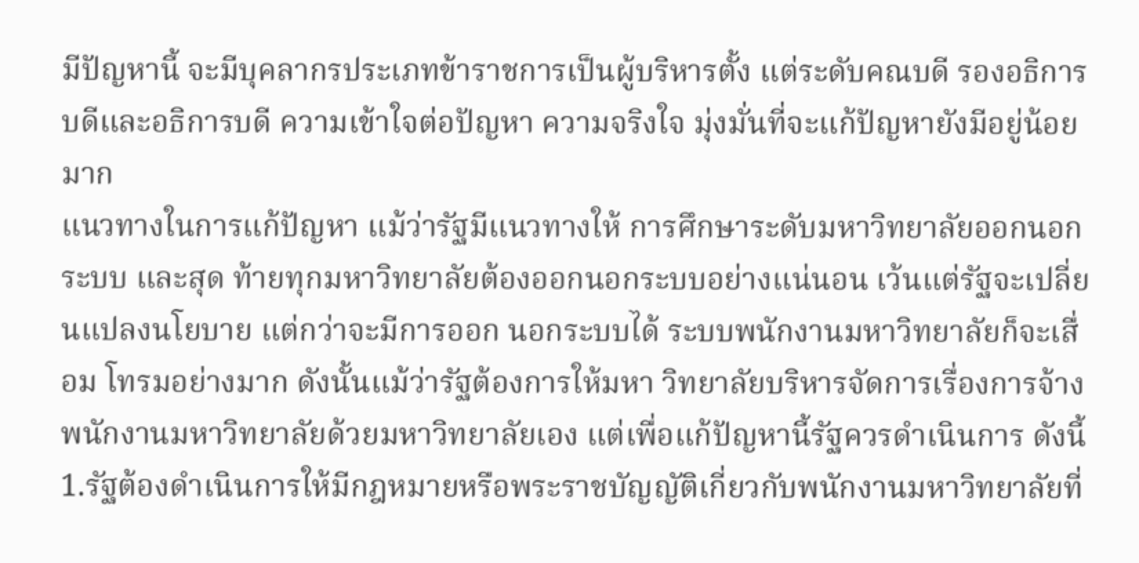มีปัญหานี้ จะมีบุคลากรประเภทข้าราชการเป็นผู้บริหารตั้ง แต่ระดับคณบดี รองอธิการบดีและอธิการบดี ความเข้าใจต่อปัญหา ความจริงใจ มุ่งมั่นที่จะแก้ปัญหายังมีอยู่น้อยมาก
แนวทางในการแก้ปัญหา แม้ว่ารัฐมีแนวทางให้ การศึกษาระดับมหาวิทยาลัยออกนอกระบบ และสุด ท้ายทุกมหาวิทยาลัยต้องออกนอกระบบอย่างแน่นอน เว้นแต่รัฐจะเปลี่ยนแปลงนโยบาย แต่กว่าจะมีการออก นอกระบบได้ ระบบพนักงานมหาวิทยาลัยก็จะเสื่อม โทรมอย่างมาก ดังนั้นแม้ว่ารัฐต้องการให้มหา วิทยาลัยบริหารจัดการเรื่องการจ้างพนักงานมหาวิทยาลัยด้วยมหาวิทยาลัยเอง แต่เพื่อแก้ปัญหานี้รัฐควรดำเนินการ ดังนี้
1.รัฐต้องดำเนินการให้มีกฎหมายหรือพระราชบัญญัติเกี่ยวกับพนักงานมหาวิทยาลัยที่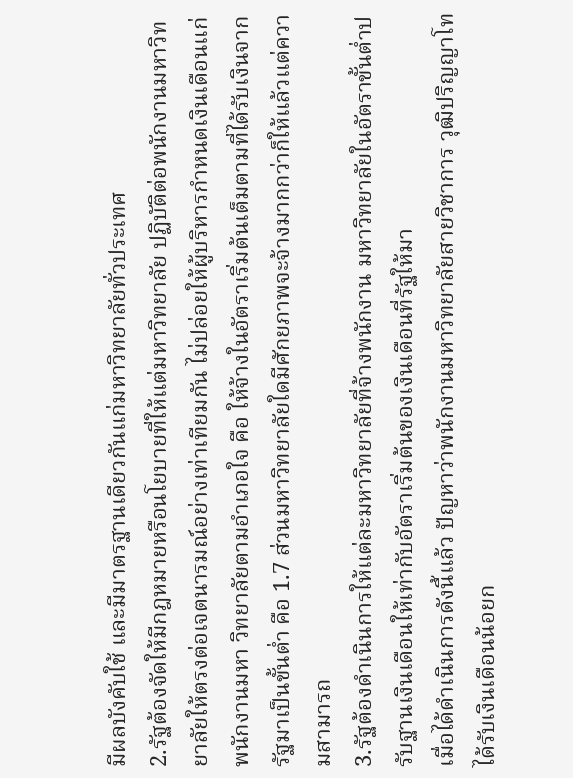มีผลบังคับใช้ และมีมาตรฐานเดียวกันแก่มหาวิทยาลัยทั่วประเทศ
2.รัฐต้องจัดให้มีกฎหมายหรือนโยบายที่ให้แต่มหาวิทยาลัย ปฏิบัติต่อพนักงานมหาวิทยาลัยให้ตรงต่อเจตนารมณ์อย่างเท่าเทียมกัน ไม่ปล่อยให้ผู้บริหารกำหนดเงินเดือนแก่พนักงานมหา วิทยาลัยตามอำเภอใจ คือ ให้จ้างในอัตราเริ่มต้นเต็มตามที่ได้รับเงินจากรัฐมาเป็นขั้นต่ำ คือ 1.7 ส่วนมหาวิทยาลัยใดมีศักยภาพจะจ้างมากกว่าก็ให้แล้วแต่ความสามารถ
3.รัฐต้องดำเนินการให้แต่ละมหาวิทยาลัยที่จ้างพนักงาน มหาวิทยาลัยในอัตราขั้นต่ำปรับฐานเงินเดือนให้เท่ากับอัตราเริ่มต้นของเงินเดือนที่รัฐให้มา
เมื่อได้ดำเนินการดังนี้แล้ว ปัญหาว่าพนักงานมหาวิทยาลัยสายวิชาการ วุฒิปริญญาโท ได้รับเงินเดือนน้อยก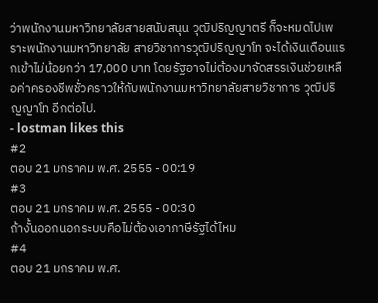ว่าพนักงานมหาวิทยาลัยสายสนับสนุน วุฒิปริญญาตรี ก็จะหมดไปเพราะพนักงานมหาวิทยาลัย สายวิชาการวุฒิปริญญาโท จะได้เงินเดือนแรกเข้าไม่น้อยกว่า 17,000 บาท โดยรัฐอาจไม่ต้องมาจัดสรรเงินช่วยเหลือค่าครองชีพชั่วคราวให้กับพนักงานมหาวิทยาลัยสายวิชาการ วุฒิปริญญาโท อีกต่อไป.
- lostman likes this
#2
ตอบ 21 มกราคม พ.ศ. 2555 - 00:19
#3
ตอบ 21 มกราคม พ.ศ. 2555 - 00:30
ถ้างั้นออกนอกระบบคือไม่ต้องเอาภาษีรัฐได้ไหม
#4
ตอบ 21 มกราคม พ.ศ.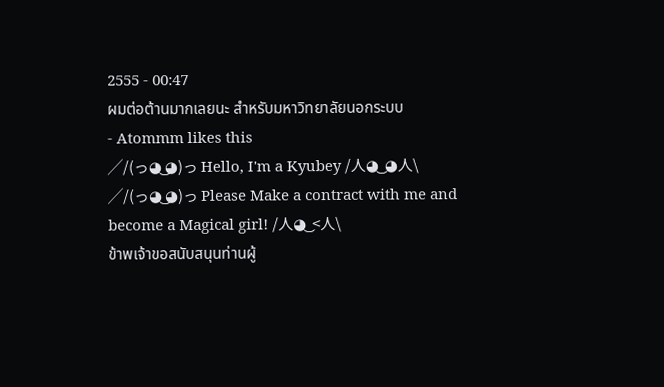2555 - 00:47
ผมต่อต้านมากเลยนะ สำหรับมหาวิทยาลัยนอกระบบ
- Atommm likes this
╱/(っ◕ ‿‿◕)っ Hello, I'm a Kyubey /人◕ ‿‿ ◕人\
╱/(っ◕ ‿‿◕)っ Please Make a contract with me and become a Magical girl! /人◕ ‿‿ <人\
ข้าพเจ้าขอสนับสนุนท่านผู้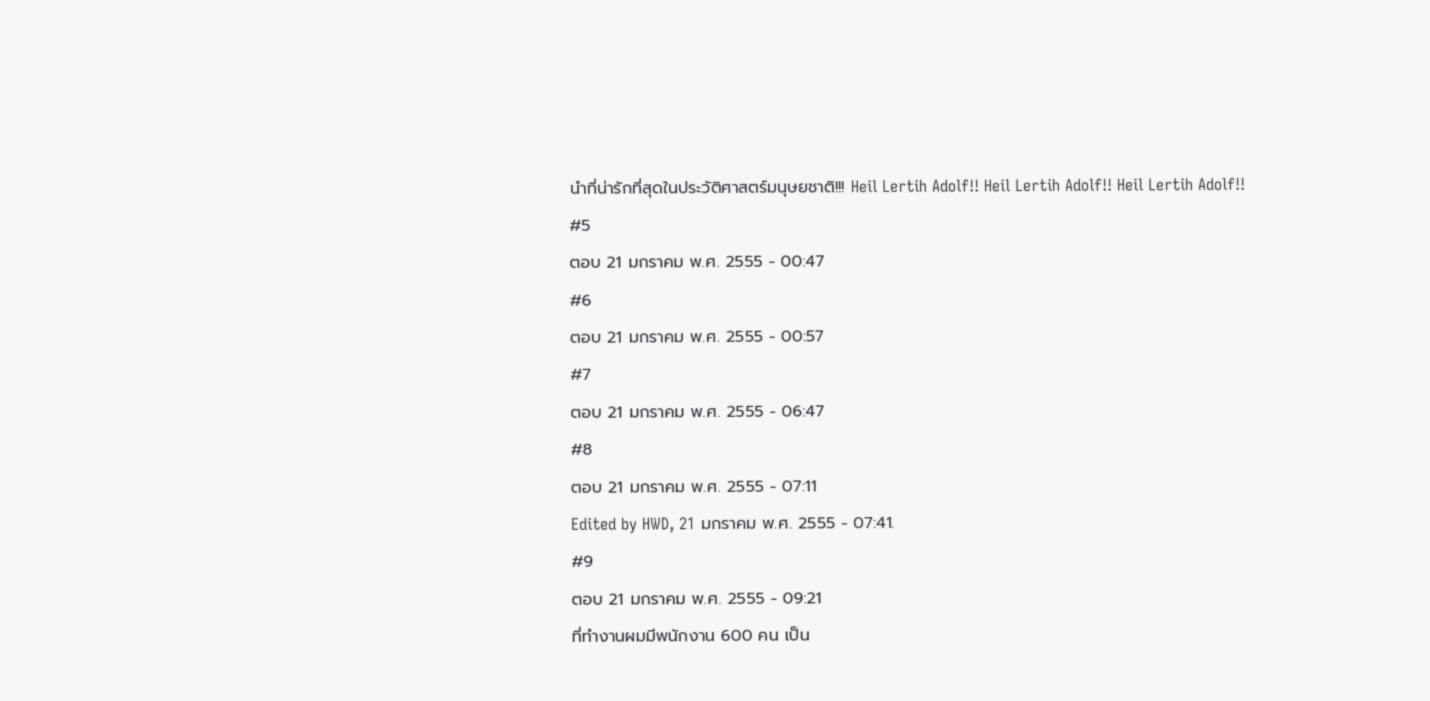นำที่น่ารักที่สุดในประวัติศาสตร์มนุษยชาติ!!! Heil Lertih Adolf!! Heil Lertih Adolf!! Heil Lertih Adolf!!
#5
ตอบ 21 มกราคม พ.ศ. 2555 - 00:47
#6
ตอบ 21 มกราคม พ.ศ. 2555 - 00:57
#7
ตอบ 21 มกราคม พ.ศ. 2555 - 06:47
#8
ตอบ 21 มกราคม พ.ศ. 2555 - 07:11
Edited by HWD, 21 มกราคม พ.ศ. 2555 - 07:41.
#9
ตอบ 21 มกราคม พ.ศ. 2555 - 09:21
ที่ทำงานผมมีพนักงาน 600 คน เป็น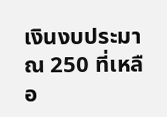เงินงบประมาณ 250 ที่เหลือ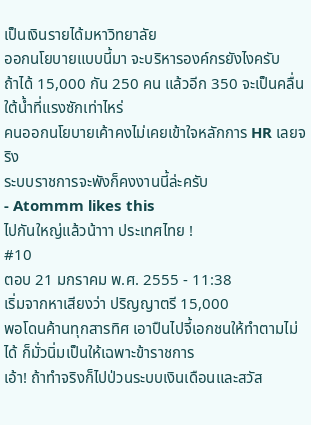เป็นเงินรายได้มหาวิทยาลัย
ออกนโยบายแบบนี้มา จะบริหารองค์กรยังไงครับ
ถ้าได้ 15,000 กัน 250 คน แล้วอีก 350 จะเป็นคลื่นใต้น้ำที่แรงซักเท่าไหร่
คนออกนโยบายเค้าคงไม่เคยเข้าใจหลักการ HR เลยจริง
ระบบราชการจะพังก็คงงานนี้ล่ะครับ
- Atommm likes this
ไปกันใหญ่แล้วน้าาา ประเทศไทย !
#10
ตอบ 21 มกราคม พ.ศ. 2555 - 11:38
เริ่มจากหาเสียงว่า ปริญญาตรี 15,000
พอโดนค้านทุกสารทิศ เอาปืนไปจี้เอกชนให้ทำตามไม่ได้ ก็มั่วนิ่มเป็นให้เฉพาะข้าราชการ
เอ้า! ถ้าทำจริงก็ไปป่วนระบบเงินเดือนและสวัส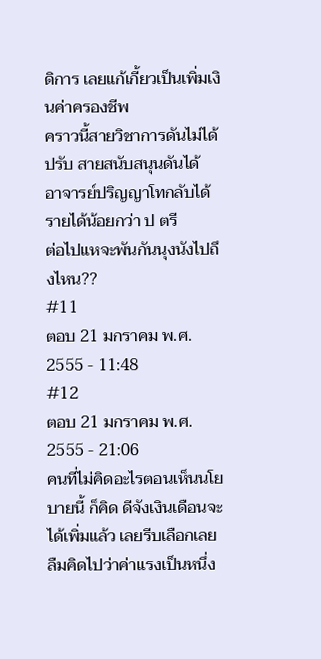ดิการ เลยแก้เกี้ยวเป็นเพิ่มเงินค่าครองชีพ
คราวนี้สายวิชาการดันไม่ได้ปรับ สายสนับสนุนดันได้
อาจารย์ปริญญาโทกลับได้รายได้น้อยกว่า ป ตรี
ต่อไปแหจะพันกันนุงนังไปถึงไหน??
#11
ตอบ 21 มกราคม พ.ศ. 2555 - 11:48
#12
ตอบ 21 มกราคม พ.ศ. 2555 - 21:06
คนที่ไม่คิดอะไรตอนเห็นนโยบายนี้ ก็คิด ดีจังเงินเดือนจะได้เพิ่มแล้ว เลยรีบเลือกเลย
ลืมคิดไปว่าค่าแรงเป็นหนึ่ง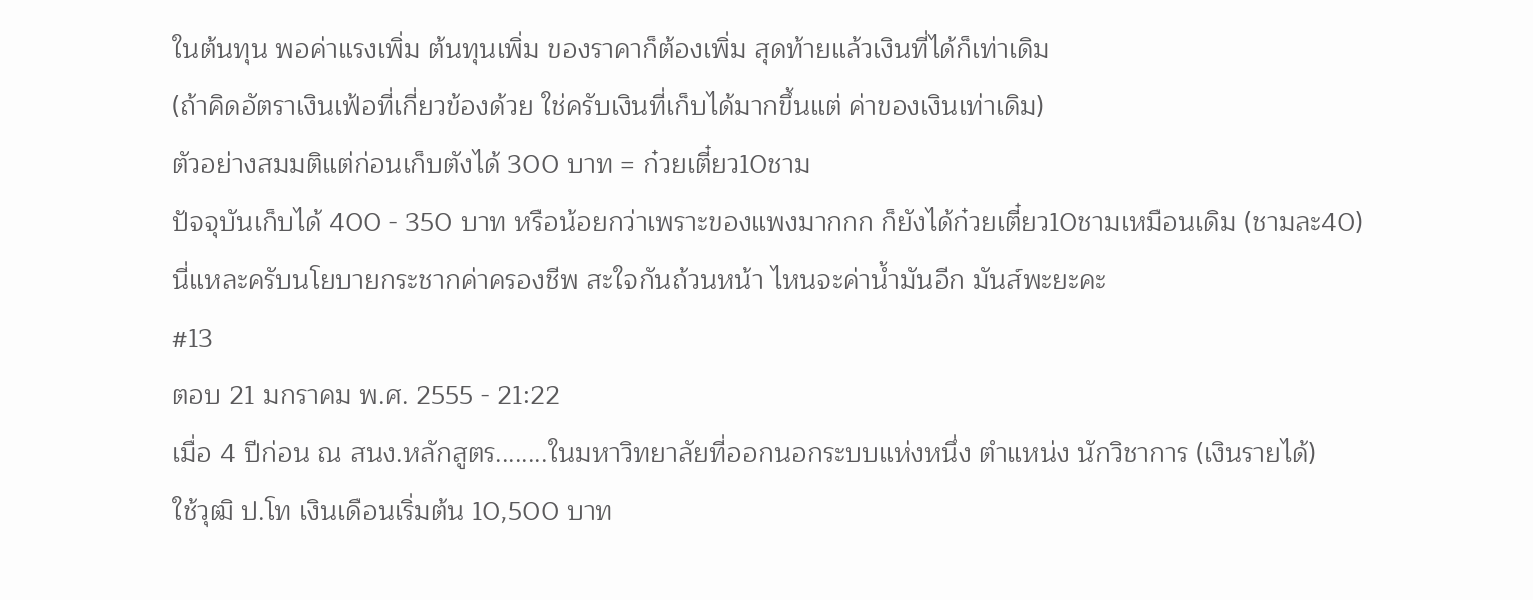ในต้นทุน พอค่าแรงเพิ่ม ต้นทุนเพิ่ม ของราคาก็ต้องเพิ่ม สุดท้ายแล้วเงินที่ได้ก็เท่าเดิม
(ถ้าคิดอัตราเงินเฟ้อที่เกี่ยวข้องด้วย ใช่ครับเงินที่เก็บได้มากขึ้นแต่ ค่าของเงินเท่าเดิม)
ตัวอย่างสมมติแต่ก่อนเก็บตังได้ 300 บาท = ก๋วยเตี๋ยว10ชาม
ปัจจุบันเก็บได้ 400 - 350 บาท หรือน้อยกว่าเพราะของแพงมากกก ก็ยังได้ก๋วยเตี๋ยว10ชามเหมือนเดิม (ชามละ40)
นี่แหละครับนโยบายกระชากค่าครองชีพ สะใจกันถ้วนหน้า ไหนจะค่าน้ำมันอีก มันส์พะยะคะ
#13
ตอบ 21 มกราคม พ.ศ. 2555 - 21:22
เมื่อ 4 ปีก่อน ณ สนง.หลักสูตร........ในมหาวิทยาลัยที่ออกนอกระบบแห่งหนึ่ง ตำแหน่ง นักวิชาการ (เงินรายได้)
ใช้วุฒิ ป.โท เงินเดือนเริ่มต้น 10,500 บาท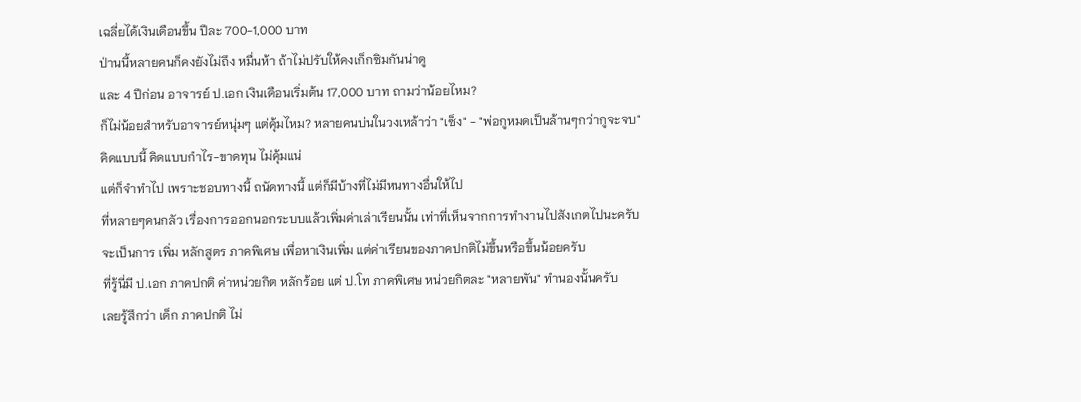เฉลี่ยได้เงินเดือนขึ้น ปีละ 700-1,000 บาท
ป่านนี้หลายคนก็คงยังไม่ถึง หมื่นห้า ถ้าไม่ปรับให้คงเก็กซิมกันน่าดู
และ 4 ปีก่อน อาจารย์ ป.เอก เงินเดือนเริ่มต้น 17,000 บาท ถามว่าน้อยไหม?
ก็ไม่น้อยสำหรับอาจารย์หนุ่มๆ แต่คุ้มไหม? หลายคนบ่นในวงเหล้าว่า "เซ็ง" - "พ่อกูหมดเป็นล้านๆกว่ากูจะจบ"
คิดแบบนี้ คิดแบบกำไร-ขาดทุน ไม่คุ้มแน่
แต่ก็จำทำไป เพราะชอบทางนี้ ถนัดทางนี้ แต่ก็มีบ้างที่ไม่มีหนทางอื่นให้ไป
ที่หลายๆคนกลัว เรื่องการออกนอกระบบแล้วเพิ่มค่าเล่าเรียนนั้น เท่าที่เห็นจากการทำงานไปสังเกตไปนะครับ
จะเป็นการ เพิ่ม หลักสูตร ภาคพิเศษ เพื่อหาเงินเพิ่ม แต่ค่าเรียนของภาคปกติไม่ขึ้นหรือขึ้นน้อยครับ
ที่รู้นี่มี ป.เอก ภาคปกติ ค่าหน่วยกิต หลักร้อย แต่ ป.โท ภาคพิเศษ หน่วยกิตละ "หลายพัน" ทำนองนั้นครับ
เลยรู้สึกว่า เด็ก ภาคปกติ ไม่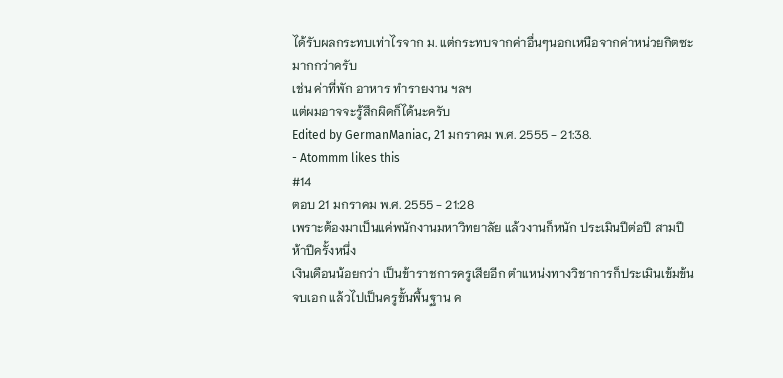ได้รับผลกระทบเท่าไรจาก ม. แต่กระทบจากค่าอื่นๆนอกเหนือจากค่าหน่วยกิตซะมากกว่าครับ
เช่น ค่าที่พัก อาหาร ทำรายงาน ฯลฯ
แต่ผมอาจจะรู้สึกผิดก็ได้นะครับ
Edited by GermanManiac, 21 มกราคม พ.ศ. 2555 - 21:38.
- Atommm likes this
#14
ตอบ 21 มกราคม พ.ศ. 2555 - 21:28
เพราะต้องมาเป็นแค่พนักงานมหาวิทยาลัย แล้วงานก็หนัก ประเมินปีต่อปี สามปี ห้าปีครั้งหนึ่ง
เงินเดือนน้อยกว่า เป็นข้าราชการครูเสียอีก ตำแหน่งทางวิชาการก็ประเมินเข้มข้น
จบเอก แล้วไปเป็นครูขั้นพื้นฐาน ค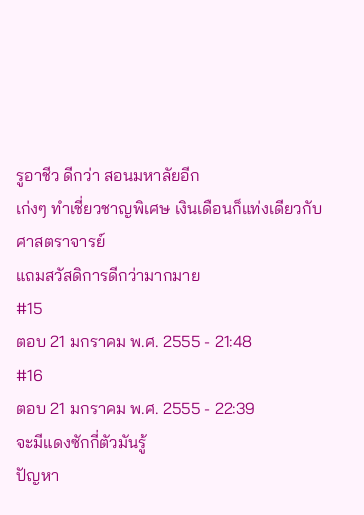รูอาชีว ดีกว่า สอนมหาลัยอีก
เก่งๆ ทำเชี่ยวชาญพิเศษ เงินเดือนก็แท่งเดียวกับ ศาสตราจารย์
แถมสวัสดิการดีกว่ามากมาย
#15
ตอบ 21 มกราคม พ.ศ. 2555 - 21:48
#16
ตอบ 21 มกราคม พ.ศ. 2555 - 22:39
จะมีแดงซักกี่ตัวมันรู้
ปัญหา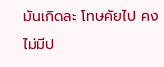มันเกิดละ โทษคัยไป คงไม่มีป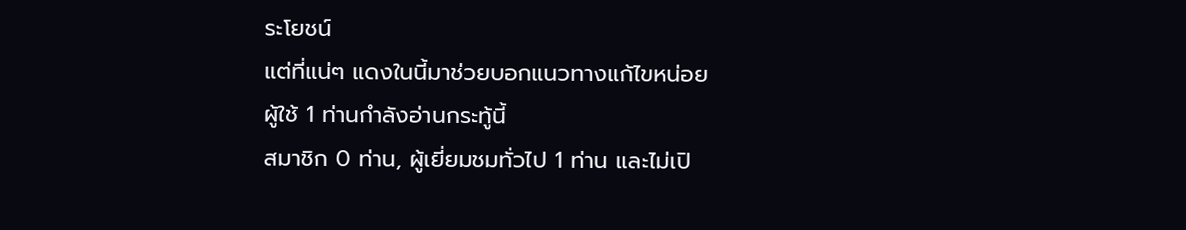ระโยชน์
แต่ที่แน่ๆ แดงในนี้มาช่วยบอกแนวทางแก้ไขหน่อย
ผู้ใช้ 1 ท่านกำลังอ่านกระทู้นี้
สมาชิก 0 ท่าน, ผู้เยี่ยมชมทั่วไป 1 ท่าน และไม่เปิ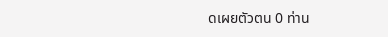ดเผยตัวตน 0 ท่าน